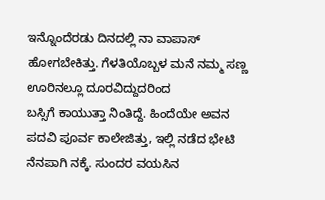ಇನ್ನೊಂದೆರಡು ದಿನದಲ್ಲಿ ನಾ ವಾಪಾಸ್ ಹೋಗಬೇಕಿತ್ತು. ಗೆಳತಿಯೊಬ್ಬಳ ಮನೆ ನಮ್ಮ ಸಣ್ಣ ಊರಿನಲ್ಲೂ ದೂರವಿದ್ದುದರಿಂದ
ಬಸ್ಸಿಗೆ ಕಾಯುತ್ತಾ ನಿಂತಿದ್ದೆ. ಹಿಂದೆಯೇ ಅವನ ಪದವಿ ಪೂರ್ವ ಕಾಲೇಜಿತ್ತು, ಇಲ್ಲಿ ನಡೆದ ಭೇಟಿ ನೆನಪಾಗಿ ನಕ್ಕೆ. ಸುಂದರ ವಯಸಿನ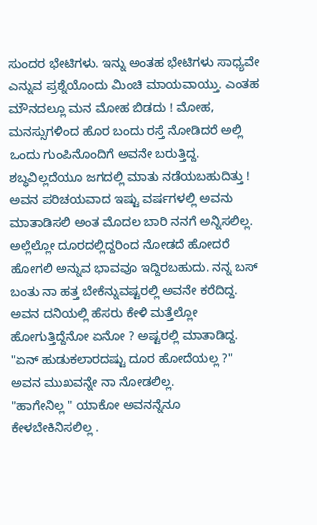ಸುಂದರ ಭೇಟಿಗಳು. ಇನ್ನು ಅಂತಹ ಭೇಟಿಗಳು ಸಾಧ್ಯವೇ ಎನ್ನುವ ಪ್ರಶ್ನೆಯೊಂದು ಮಿಂಚಿ ಮಾಯವಾಯ್ತು. ಎಂತಹ ಮೌನದಲ್ಲೂ ಮನ ಮೋಹ ಬಿಡದು ! ಮೋಹ, ಮನಸ್ಸುಗಳಿಂದ ಹೊರ ಬಂದು ರಸ್ತೆ ನೋಡಿದರೆ ಅಲ್ಲಿ ಒಂದು ಗುಂಪಿನೊಂದಿಗೆ ಅವನೇ ಬರುತ್ತಿದ್ದ. ಶಬ್ಧವಿಲ್ಲದೆಯೂ ಜಗದಲ್ಲಿ ಮಾತು ನಡೆಯಬಹುದಿತ್ತು ! ಅವನ ಪರಿಚಯವಾದ ಇಷ್ಟು ವರ್ಷಗಳಲ್ಲಿ ಅವನು ಮಾತಾಡಿಸಲಿ ಅಂತ ಮೊದಲ ಬಾರಿ ನನಗೆ ಅನ್ನಿಸಲಿಲ್ಲ. ಅಲ್ಲೆಲ್ಲೋ ದೂರದಲ್ಲಿದ್ದರಿಂದ ನೋಡದೆ ಹೋದರೆ ಹೋಗಲಿ ಅನ್ನುವ ಭಾವವೂ ಇದ್ದಿರಬಹುದು. ನನ್ನ ಬಸ್ ಬಂತು ನಾ ಹತ್ತ ಬೇಕೆನ್ನುವಷ್ಟರಲ್ಲಿ ಅವನೇ ಕರೆದಿದ್ದ.
ಅವನ ದನಿಯಲ್ಲಿ ಹೆಸರು ಕೇಳಿ ಮತ್ತೆಲ್ಲೋ ಹೋಗುತ್ತಿದ್ದೆನೋ ಏನೋ ? ಅಷ್ಟರಲ್ಲಿ ಮಾತಾಡಿದ್ದ.
"ಏನ್ ಹುಡುಕಲಾರದಷ್ಟು ದೂರ ಹೋದೆಯಲ್ಲ ?" ಅವನ ಮುಖವನ್ನೇ ನಾ ನೋಡಲಿಲ್ಲ.
"ಹಾಗೇನಿಲ್ಲ " ಯಾಕೋ ಅವನನ್ನೆನೂ ಕೇಳಬೇಕಿನಿಸಲಿಲ್ಲ .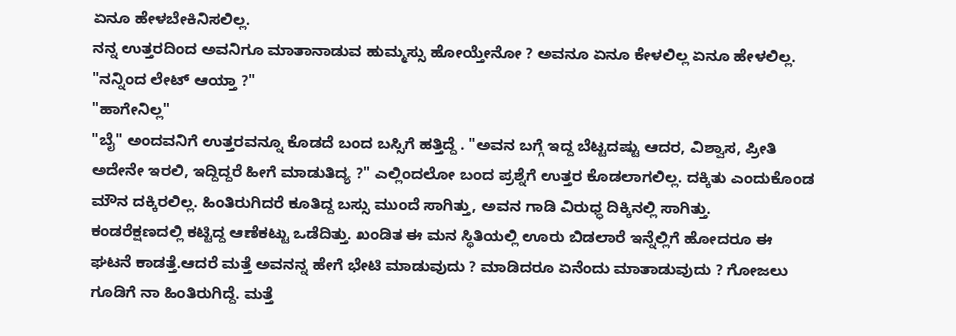ಏನೂ ಹೇಳಬೇಕಿನಿಸಲಿಲ್ಲ.
ನನ್ನ ಉತ್ತರದಿಂದ ಅವನಿಗೂ ಮಾತಾನಾಡುವ ಹುಮ್ಮಸ್ಸು ಹೋಯ್ತೇನೋ ? ಅವನೂ ಏನೂ ಕೇಳಲಿಲ್ಲ ಏನೂ ಹೇಳಲಿಲ್ಲ.
"ನನ್ನಿಂದ ಲೇಟ್ ಆಯ್ತಾ ?"
"ಹಾಗೇನಿಲ್ಲ"
"ಬೈ" ಅಂದವನಿಗೆ ಉತ್ತರವನ್ನೂ ಕೊಡದೆ ಬಂದ ಬಸ್ಸಿಗೆ ಹತ್ತಿದ್ದೆ . "ಅವನ ಬಗ್ಗೆ ಇದ್ದ ಬೆಟ್ಟದಷ್ಟು ಆದರ, ವಿಶ್ವಾಸ, ಪ್ರೀತಿ ಅದೇನೇ ಇರಲಿ, ಇದ್ದಿದ್ದರೆ ಹೀಗೆ ಮಾಡುತಿದ್ಯ ?" ಎಲ್ಲಿಂದಲೋ ಬಂದ ಪ್ರಶ್ನೆಗೆ ಉತ್ತರ ಕೊಡಲಾಗಲಿಲ್ಲ. ದಕ್ಕಿತು ಎಂದುಕೊಂಡ ಮೌನ ದಕ್ಕಿರಲಿಲ್ಲ. ಹಿಂತಿರುಗಿದರೆ ಕೂತಿದ್ದ ಬಸ್ಸು ಮುಂದೆ ಸಾಗಿತ್ತು, ಅವನ ಗಾಡಿ ವಿರುಧ್ಧ ದಿಕ್ಕಿನಲ್ಲಿ ಸಾಗಿತ್ತು.
ಕಂಡರೆಕ್ಷಣದಲ್ಲಿ ಕಟ್ಟಿದ್ದ ಆಣೆಕಟ್ಟು ಒಡೆದಿತ್ತು. ಖಂಡಿತ ಈ ಮನ ಸ್ಥಿತಿಯಲ್ಲಿ ಊರು ಬಿಡಲಾರೆ ಇನ್ನೆಲ್ಲಿಗೆ ಹೋದರೂ ಈ ಘಟನೆ ಕಾಡತ್ತೆ.ಆದರೆ ಮತ್ತೆ ಅವನನ್ನ ಹೇಗೆ ಭೇಟಿ ಮಾಡುವುದು ? ಮಾಡಿದರೂ ಏನೆಂದು ಮಾತಾಡುವುದು ? ಗೋಜಲು ಗೂಡಿಗೆ ನಾ ಹಿಂತಿರುಗಿದ್ದೆ. ಮತ್ತೆ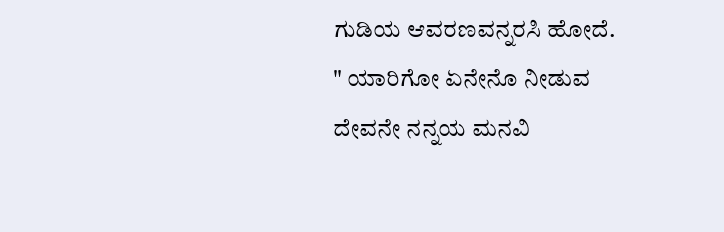ಗುಡಿಯ ಆವರಣವನ್ನರಸಿ ಹೋದೆ.
" ಯಾರಿಗೋ ಏನೇನೊ ನೀಡುವ ದೇವನೇ ನನ್ನಯ ಮನವಿ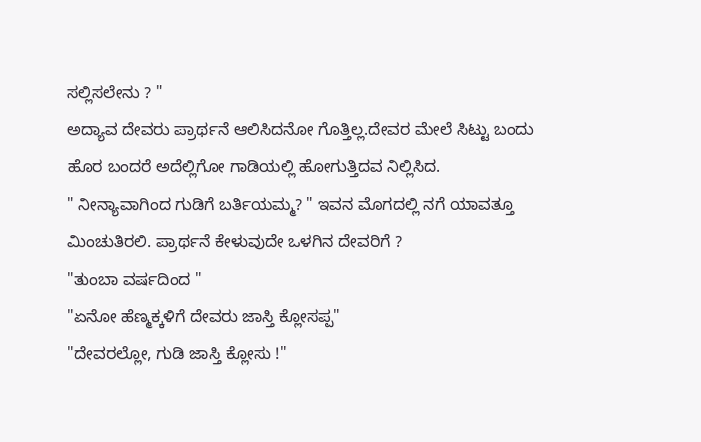ಸಲ್ಲಿಸಲೇನು ? "
ಅದ್ಯಾವ ದೇವರು ಪ್ರಾರ್ಥನೆ ಆಲಿಸಿದನೋ ಗೊತ್ತಿಲ್ಲ.ದೇವರ ಮೇಲೆ ಸಿಟ್ಟು ಬಂದು ಹೊರ ಬಂದರೆ ಅದೆಲ್ಲಿಗೋ ಗಾಡಿಯಲ್ಲಿ ಹೋಗುತ್ತಿದವ ನಿಲ್ಲಿಸಿದ.
" ನೀನ್ಯಾವಾಗಿಂದ ಗುಡಿಗೆ ಬರ್ತಿಯಮ್ಮ? " ಇವನ ಮೊಗದಲ್ಲಿ ನಗೆ ಯಾವತ್ತೂ ಮಿಂಚುತಿರಲಿ. ಪ್ರಾರ್ಥನೆ ಕೇಳುವುದೇ ಒಳಗಿನ ದೇವರಿಗೆ ?
"ತುಂಬಾ ವರ್ಷದಿಂದ "
"ಏನೋ ಹೆಣ್ಮಕ್ಕಳಿಗೆ ದೇವರು ಜಾಸ್ತಿ ಕ್ಲೋಸಪ್ಪ"
"ದೇವರಲ್ಲೋ, ಗುಡಿ ಜಾಸ್ತಿ ಕ್ಲೋಸು !"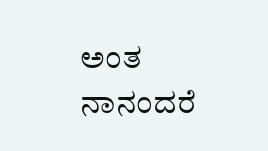ಅಂತ ನಾನಂದರೆ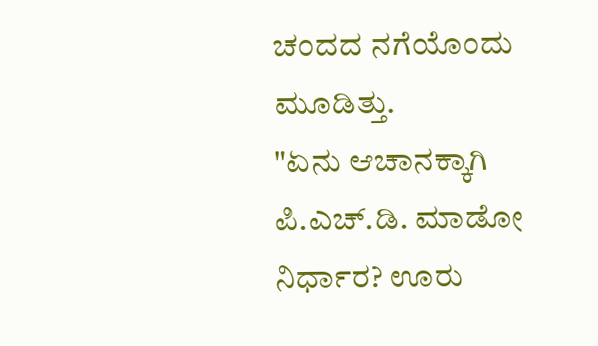ಚಂದದ ನಗೆಯೊಂದು ಮೂಡಿತ್ತು.
"ಏನು ಆಚಾನಕ್ಕಾಗಿ ಪಿ.ಎಚ್.ಡಿ. ಮಾಡೋ ನಿರ್ಧಾರ? ಊರು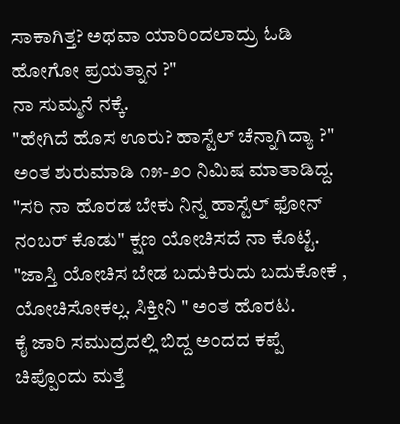ಸಾಕಾಗಿತ್ತ? ಅಥವಾ ಯಾರಿಂದಲಾದ್ರು ಓಡಿ ಹೋಗೋ ಪ್ರಯತ್ನಾನ ?"
ನಾ ಸುಮ್ಮನೆ ನಕ್ಕೆ.
"ಹೇಗಿದೆ ಹೊಸ ಊರು? ಹಾಸ್ಟೆಲ್ ಚೆನ್ನಾಗಿದ್ಯಾ ?" ಅಂತ ಶುರುಮಾಡಿ ೧೫-೨೦ ನಿಮಿಷ ಮಾತಾಡಿದ್ದ.
"ಸರಿ ನಾ ಹೊರಡ ಬೇಕು ನಿನ್ನ ಹಾಸ್ಟೆಲ್ ಫೋನ್ ನಂಬರ್ ಕೊಡು" ಕ್ಷಣ ಯೋಚಿಸದೆ ನಾ ಕೊಟ್ಟೆ.
"ಜಾಸ್ತಿ ಯೋಚಿಸ ಬೇಡ ಬದುಕಿರುದು ಬದುಕೋಕೆ , ಯೋಚಿಸೋಕಲ್ಲ. ಸಿಕ್ತೀನಿ " ಅಂತ ಹೊರಟ.
ಕೈ ಜಾರಿ ಸಮುದ್ರದಲ್ಲಿ ಬಿದ್ದ ಅಂದದ ಕಪ್ಪೆ ಚಿಪ್ಪೊಂದು ಮತ್ತೆ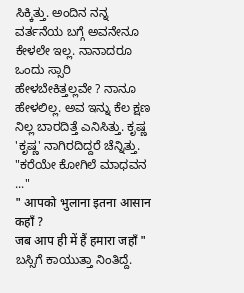ಸಿಕ್ಕಿತ್ತು. ಅಂದಿನ ನನ್ನ ವರ್ತನೆಯ ಬಗ್ಗೆ ಅವನೇನೂ ಕೇಳಲೇ ಇಲ್ಲ. ನಾನಾದರೂ ಒಂದು ಸ್ಸಾರಿ ಹೇಳಬೇಕಿತ್ತಲ್ಲವೇ ? ನಾನೂ ಹೇಳಲಿಲ್ಲ. ಅವ ಇನ್ನು ಕೆಲ ಕ್ಷಣ ನಿಲ್ಲ ಬಾರದಿತ್ತೆ ಎನಿಸಿತ್ತು. ಕೃಷ್ಣ 'ಕೃಷ್ಣ' ನಾಗಿರದಿದ್ದರೆ ಚೆನ್ನಿತ್ತು.
"ಕರೆಯೇ ಕೋಗಿಲೆ ಮಾಧವನ ..."
" आपको भुलाना इतना आसान कहाँ ?
जब आप ही में हैं हमारा जहाँ "
ಬಸ್ಸಿಗೆ ಕಾಯುತ್ತಾ ನಿಂತಿದ್ದೆ.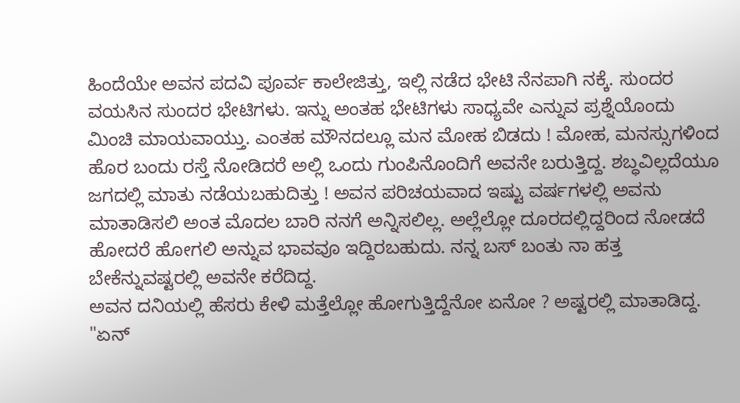ಹಿಂದೆಯೇ ಅವನ ಪದವಿ ಪೂರ್ವ ಕಾಲೇಜಿತ್ತು, ಇಲ್ಲಿ ನಡೆದ ಭೇಟಿ ನೆನಪಾಗಿ ನಕ್ಕೆ. ಸುಂದರ ವಯಸಿನ ಸುಂದರ ಭೇಟಿಗಳು. ಇನ್ನು ಅಂತಹ ಭೇಟಿಗಳು ಸಾಧ್ಯವೇ ಎನ್ನುವ ಪ್ರಶ್ನೆಯೊಂದು ಮಿಂಚಿ ಮಾಯವಾಯ್ತು. ಎಂತಹ ಮೌನದಲ್ಲೂ ಮನ ಮೋಹ ಬಿಡದು ! ಮೋಹ, ಮನಸ್ಸುಗಳಿಂದ ಹೊರ ಬಂದು ರಸ್ತೆ ನೋಡಿದರೆ ಅಲ್ಲಿ ಒಂದು ಗುಂಪಿನೊಂದಿಗೆ ಅವನೇ ಬರುತ್ತಿದ್ದ. ಶಬ್ಧವಿಲ್ಲದೆಯೂ ಜಗದಲ್ಲಿ ಮಾತು ನಡೆಯಬಹುದಿತ್ತು ! ಅವನ ಪರಿಚಯವಾದ ಇಷ್ಟು ವರ್ಷಗಳಲ್ಲಿ ಅವನು ಮಾತಾಡಿಸಲಿ ಅಂತ ಮೊದಲ ಬಾರಿ ನನಗೆ ಅನ್ನಿಸಲಿಲ್ಲ. ಅಲ್ಲೆಲ್ಲೋ ದೂರದಲ್ಲಿದ್ದರಿಂದ ನೋಡದೆ ಹೋದರೆ ಹೋಗಲಿ ಅನ್ನುವ ಭಾವವೂ ಇದ್ದಿರಬಹುದು. ನನ್ನ ಬಸ್ ಬಂತು ನಾ ಹತ್ತ ಬೇಕೆನ್ನುವಷ್ಟರಲ್ಲಿ ಅವನೇ ಕರೆದಿದ್ದ.
ಅವನ ದನಿಯಲ್ಲಿ ಹೆಸರು ಕೇಳಿ ಮತ್ತೆಲ್ಲೋ ಹೋಗುತ್ತಿದ್ದೆನೋ ಏನೋ ? ಅಷ್ಟರಲ್ಲಿ ಮಾತಾಡಿದ್ದ.
"ಏನ್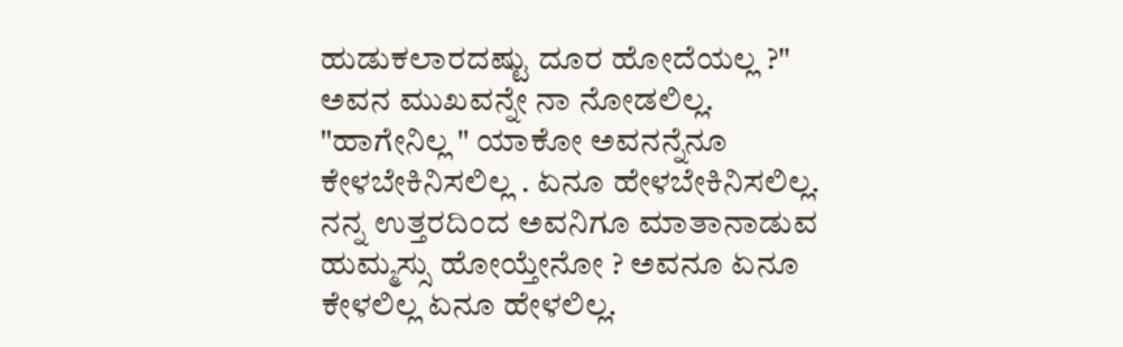ಹುಡುಕಲಾರದಷ್ಟು ದೂರ ಹೋದೆಯಲ್ಲ ?" ಅವನ ಮುಖವನ್ನೇ ನಾ ನೋಡಲಿಲ್ಲ.
"ಹಾಗೇನಿಲ್ಲ " ಯಾಕೋ ಅವನನ್ನೆನೂ ಕೇಳಬೇಕಿನಿಸಲಿಲ್ಲ . ಏನೂ ಹೇಳಬೇಕಿನಿಸಲಿಲ್ಲ.
ನನ್ನ ಉತ್ತರದಿಂದ ಅವನಿಗೂ ಮಾತಾನಾಡುವ ಹುಮ್ಮಸ್ಸು ಹೋಯ್ತೇನೋ ? ಅವನೂ ಏನೂ ಕೇಳಲಿಲ್ಲ ಏನೂ ಹೇಳಲಿಲ್ಲ.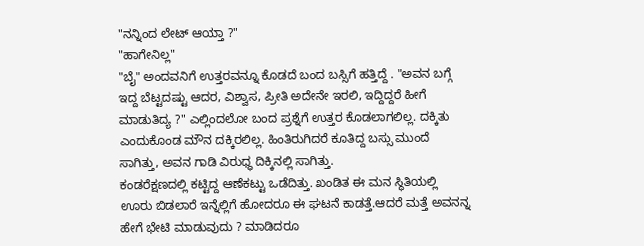"ನನ್ನಿಂದ ಲೇಟ್ ಆಯ್ತಾ ?"
"ಹಾಗೇನಿಲ್ಲ"
"ಬೈ" ಅಂದವನಿಗೆ ಉತ್ತರವನ್ನೂ ಕೊಡದೆ ಬಂದ ಬಸ್ಸಿಗೆ ಹತ್ತಿದ್ದೆ . "ಅವನ ಬಗ್ಗೆ ಇದ್ದ ಬೆಟ್ಟದಷ್ಟು ಆದರ, ವಿಶ್ವಾಸ, ಪ್ರೀತಿ ಅದೇನೇ ಇರಲಿ, ಇದ್ದಿದ್ದರೆ ಹೀಗೆ ಮಾಡುತಿದ್ಯ ?" ಎಲ್ಲಿಂದಲೋ ಬಂದ ಪ್ರಶ್ನೆಗೆ ಉತ್ತರ ಕೊಡಲಾಗಲಿಲ್ಲ. ದಕ್ಕಿತು ಎಂದುಕೊಂಡ ಮೌನ ದಕ್ಕಿರಲಿಲ್ಲ. ಹಿಂತಿರುಗಿದರೆ ಕೂತಿದ್ದ ಬಸ್ಸು ಮುಂದೆ ಸಾಗಿತ್ತು, ಅವನ ಗಾಡಿ ವಿರುಧ್ಧ ದಿಕ್ಕಿನಲ್ಲಿ ಸಾಗಿತ್ತು.
ಕಂಡರೆಕ್ಷಣದಲ್ಲಿ ಕಟ್ಟಿದ್ದ ಆಣೆಕಟ್ಟು ಒಡೆದಿತ್ತು. ಖಂಡಿತ ಈ ಮನ ಸ್ಥಿತಿಯಲ್ಲಿ ಊರು ಬಿಡಲಾರೆ ಇನ್ನೆಲ್ಲಿಗೆ ಹೋದರೂ ಈ ಘಟನೆ ಕಾಡತ್ತೆ.ಆದರೆ ಮತ್ತೆ ಅವನನ್ನ ಹೇಗೆ ಭೇಟಿ ಮಾಡುವುದು ? ಮಾಡಿದರೂ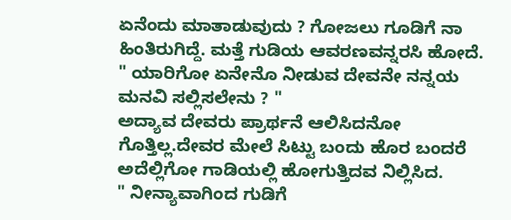ಏನೆಂದು ಮಾತಾಡುವುದು ? ಗೋಜಲು ಗೂಡಿಗೆ ನಾ ಹಿಂತಿರುಗಿದ್ದೆ. ಮತ್ತೆ ಗುಡಿಯ ಆವರಣವನ್ನರಸಿ ಹೋದೆ.
" ಯಾರಿಗೋ ಏನೇನೊ ನೀಡುವ ದೇವನೇ ನನ್ನಯ ಮನವಿ ಸಲ್ಲಿಸಲೇನು ? "
ಅದ್ಯಾವ ದೇವರು ಪ್ರಾರ್ಥನೆ ಆಲಿಸಿದನೋ ಗೊತ್ತಿಲ್ಲ.ದೇವರ ಮೇಲೆ ಸಿಟ್ಟು ಬಂದು ಹೊರ ಬಂದರೆ ಅದೆಲ್ಲಿಗೋ ಗಾಡಿಯಲ್ಲಿ ಹೋಗುತ್ತಿದವ ನಿಲ್ಲಿಸಿದ.
" ನೀನ್ಯಾವಾಗಿಂದ ಗುಡಿಗೆ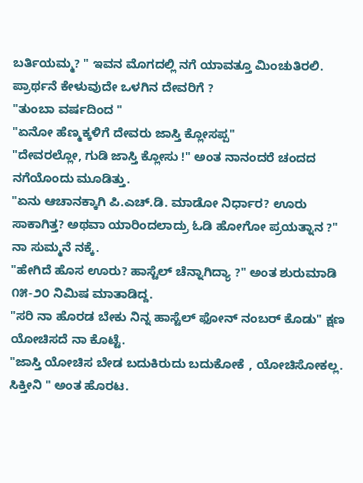ಬರ್ತಿಯಮ್ಮ? " ಇವನ ಮೊಗದಲ್ಲಿ ನಗೆ ಯಾವತ್ತೂ ಮಿಂಚುತಿರಲಿ. ಪ್ರಾರ್ಥನೆ ಕೇಳುವುದೇ ಒಳಗಿನ ದೇವರಿಗೆ ?
"ತುಂಬಾ ವರ್ಷದಿಂದ "
"ಏನೋ ಹೆಣ್ಮಕ್ಕಳಿಗೆ ದೇವರು ಜಾಸ್ತಿ ಕ್ಲೋಸಪ್ಪ"
"ದೇವರಲ್ಲೋ, ಗುಡಿ ಜಾಸ್ತಿ ಕ್ಲೋಸು !" ಅಂತ ನಾನಂದರೆ ಚಂದದ ನಗೆಯೊಂದು ಮೂಡಿತ್ತು.
"ಏನು ಆಚಾನಕ್ಕಾಗಿ ಪಿ.ಎಚ್.ಡಿ. ಮಾಡೋ ನಿರ್ಧಾರ? ಊರು ಸಾಕಾಗಿತ್ತ? ಅಥವಾ ಯಾರಿಂದಲಾದ್ರು ಓಡಿ ಹೋಗೋ ಪ್ರಯತ್ನಾನ ?"
ನಾ ಸುಮ್ಮನೆ ನಕ್ಕೆ.
"ಹೇಗಿದೆ ಹೊಸ ಊರು? ಹಾಸ್ಟೆಲ್ ಚೆನ್ನಾಗಿದ್ಯಾ ?" ಅಂತ ಶುರುಮಾಡಿ ೧೫-೨೦ ನಿಮಿಷ ಮಾತಾಡಿದ್ದ.
"ಸರಿ ನಾ ಹೊರಡ ಬೇಕು ನಿನ್ನ ಹಾಸ್ಟೆಲ್ ಫೋನ್ ನಂಬರ್ ಕೊಡು" ಕ್ಷಣ ಯೋಚಿಸದೆ ನಾ ಕೊಟ್ಟೆ.
"ಜಾಸ್ತಿ ಯೋಚಿಸ ಬೇಡ ಬದುಕಿರುದು ಬದುಕೋಕೆ , ಯೋಚಿಸೋಕಲ್ಲ. ಸಿಕ್ತೀನಿ " ಅಂತ ಹೊರಟ.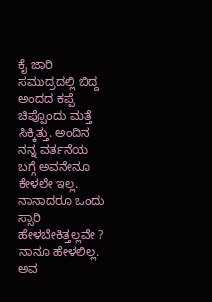ಕೈ ಜಾರಿ ಸಮುದ್ರದಲ್ಲಿ ಬಿದ್ದ ಅಂದದ ಕಪ್ಪೆ ಚಿಪ್ಪೊಂದು ಮತ್ತೆ ಸಿಕ್ಕಿತ್ತು. ಅಂದಿನ ನನ್ನ ವರ್ತನೆಯ ಬಗ್ಗೆ ಅವನೇನೂ ಕೇಳಲೇ ಇಲ್ಲ. ನಾನಾದರೂ ಒಂದು ಸ್ಸಾರಿ ಹೇಳಬೇಕಿತ್ತಲ್ಲವೇ ? ನಾನೂ ಹೇಳಲಿಲ್ಲ. ಅವ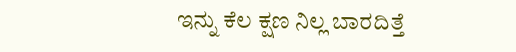ಇನ್ನು ಕೆಲ ಕ್ಷಣ ನಿಲ್ಲ ಬಾರದಿತ್ತೆ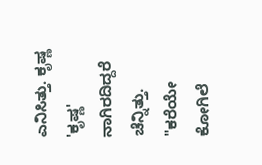ಎನಿಸಿತ್ತು. ಕೃಷ್ಣ 'ಕೃಷ್ಣ' ನಾಗಿರದಿದ್ದರೆ ಚೆನ್ನಿತ್ತು.
"ಕರೆಯೇ ಕೋಗಿಲೆ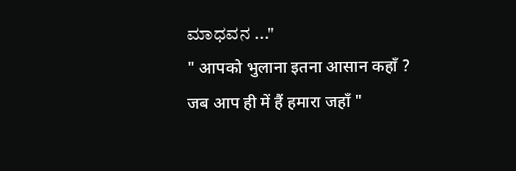ಮಾಧವನ ..."
" आपको भुलाना इतना आसान कहाँ ?
जब आप ही में हैं हमारा जहाँ "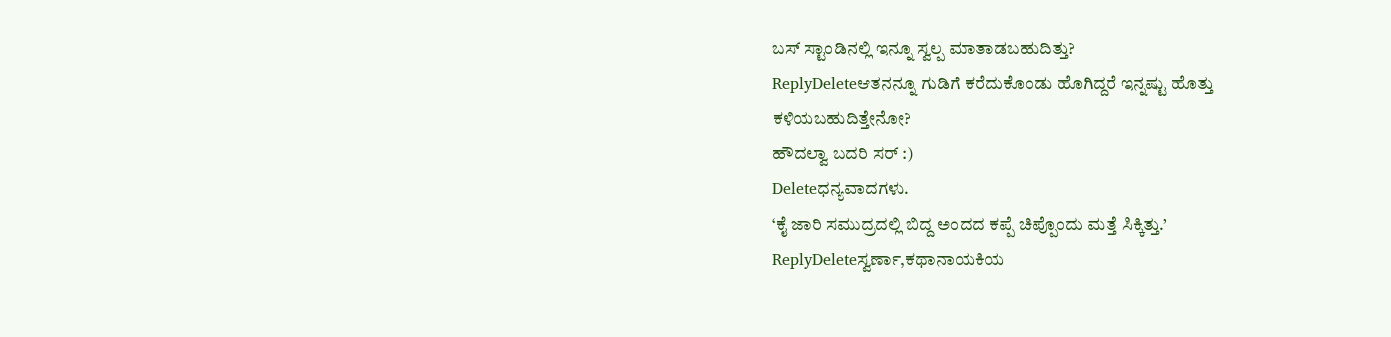ಬಸ್ ಸ್ಟಾಂಡಿನಲ್ಲಿ ಇನ್ನೂ ಸ್ವಲ್ಪ ಮಾತಾಡಬಹುದಿತ್ತು?
ReplyDeleteಆತನನ್ನೂ ಗುಡಿಗೆ ಕರೆದುಕೊಂಡು ಹೊಗಿದ್ದರೆ ಇನ್ನಷ್ಟು ಹೊತ್ತು ಕಳಿಯಬಹುದಿತ್ತೇನೋ?
ಹೌದಲ್ವಾ ಬದರಿ ಸರ್ :)
Deleteಧನ್ಯವಾದಗಳು.
‘ಕೈ ಜಾರಿ ಸಮುದ್ರದಲ್ಲಿ ಬಿದ್ದ ಅಂದದ ಕಪ್ಪೆ ಚಿಪ್ಪೊಂದು ಮತ್ತೆ ಸಿಕ್ಕಿತ್ತು.’
ReplyDeleteಸ್ವರ್ಣಾ,ಕಥಾನಾಯಕಿಯ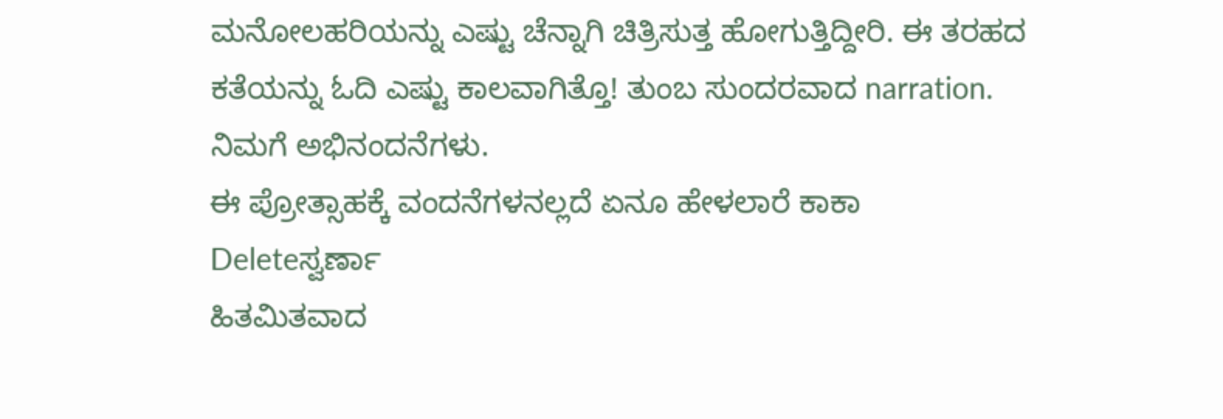ಮನೋಲಹರಿಯನ್ನು ಎಷ್ಟು ಚೆನ್ನಾಗಿ ಚಿತ್ರಿಸುತ್ತ ಹೋಗುತ್ತಿದ್ದೀರಿ. ಈ ತರಹದ ಕತೆಯನ್ನು ಓದಿ ಎಷ್ಟು ಕಾಲವಾಗಿತ್ತೊ! ತುಂಬ ಸುಂದರವಾದ narration. ನಿಮಗೆ ಅಭಿನಂದನೆಗಳು.
ಈ ಪ್ರೋತ್ಸಾಹಕ್ಕೆ ವಂದನೆಗಳನಲ್ಲದೆ ಏನೂ ಹೇಳಲಾರೆ ಕಾಕಾ
Deleteಸ್ವರ್ಣಾ
ಹಿತಮಿತವಾದ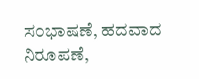ಸ೦ಭಾಷಣೆ, ಹದವಾದ ನಿರೂಪಣೆ,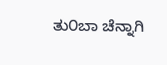ತು೦ಬಾ ಚೆನ್ನಾಗಿ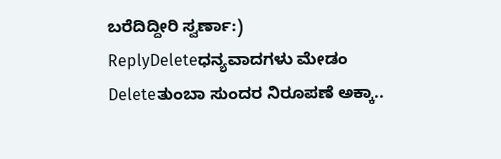ಬರೆದಿದ್ದೀರಿ ಸ್ವರ್ಣಾ:)
ReplyDeleteಧನ್ಯವಾದಗಳು ಮೇಡಂ
Deleteತುಂಬಾ ಸುಂದರ ನಿರೂಪಣೆ ಅಕ್ಕಾ..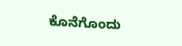ಕೊನೆಗೊಂದು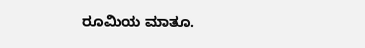ರೂಮಿಯ ಮಾತೂ.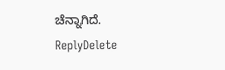ಚೆನ್ನಾಗಿದೆ.
ReplyDelete